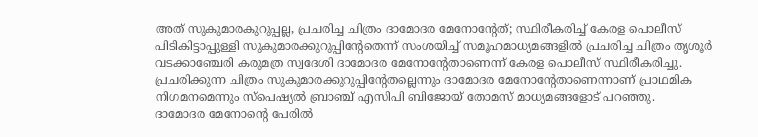അത് സുകുമാരകുറുപ്പല്ല, പ്രചരിച്ച ചിത്രം ദാമോദര മേനോന്റേത്; സ്ഥിരീകരിച്ച് കേരള പൊലീസ്
പിടികിട്ടാപ്പുള്ളി സുകുമാരക്കുറുപ്പിന്റേതെന്ന് സംശയിച്ച് സമൂഹമാധ്യമങ്ങളിൽ പ്രചരിച്ച ചിത്രം തൃശൂർ വടക്കാഞ്ചേരി കരുമത്ര സ്വദേശി ദാമോദര മേനോന്റേതാണെന്ന് കേരള പൊലീസ് സ്ഥിരീകരിച്ചു. പ്രചരിക്കുന്ന ചിത്രം സുകുമാരക്കുറുപ്പിന്റേതല്ലെന്നും ദാമോദര മേനോന്റേതാണെന്നാണ് പ്രാഥമിക നിഗമനമെന്നും സ്പെഷ്യൽ ബ്രാഞ്ച് എസിപി ബിജോയ് തോമസ് മാധ്യമങ്ങളോട് പറഞ്ഞു.
ദാമോദര മേനോന്റെ പേരിൽ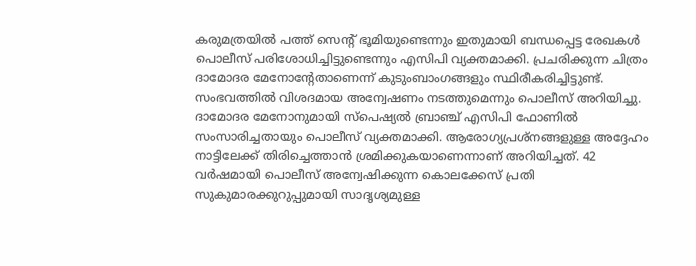കരുമത്രയിൽ പത്ത് സെന്റ് ഭൂമിയുണ്ടെന്നും ഇതുമായി ബന്ധപ്പെട്ട രേഖകൾ പൊലീസ് പരിശോധിച്ചിട്ടുണ്ടെന്നും എസിപി വ്യക്തമാക്കി. പ്രചരിക്കുന്ന ചിത്രം ദാമോദര മേനോന്റേതാണെന്ന് കുടുംബാംഗങ്ങളും സ്ഥിരീകരിച്ചിട്ടുണ്ട്. സംഭവത്തിൽ വിശദമായ അന്വേഷണം നടത്തുമെന്നും പൊലീസ് അറിയിച്ചു.
ദാമോദര മേനോനുമായി സ്പെഷ്യൽ ബ്രാഞ്ച് എസിപി ഫോണിൽ സംസാരിച്ചതായും പൊലീസ് വ്യക്തമാക്കി. ആരോഗ്യപ്രശ്നങ്ങളുള്ള അദ്ദേഹം നാട്ടിലേക്ക് തിരിച്ചെത്താൻ ശ്രമിക്കുകയാണെന്നാണ് അറിയിച്ചത്. 42 വർഷമായി പൊലീസ് അന്വേഷിക്കുന്ന കൊലക്കേസ് പ്രതി സുകുമാരക്കുറുപ്പുമായി സാദൃശ്യമുള്ള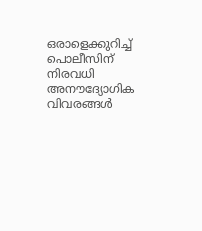ഒരാളെക്കുറിച്ച് പൊലീസിന് നിരവധി അനൗദ്യോഗിക വിവരങ്ങൾ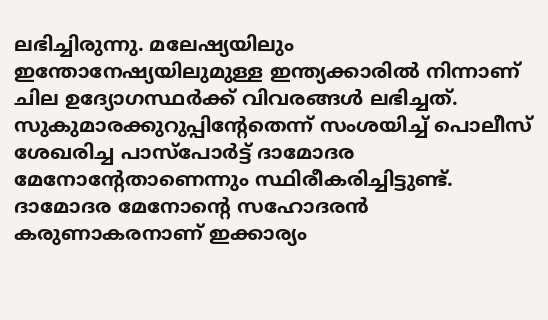ലഭിച്ചിരുന്നു. മലേഷ്യയിലും ഇന്തോനേഷ്യയിലുമുള്ള ഇന്ത്യക്കാരിൽ നിന്നാണ് ചില ഉദ്യോഗസ്ഥർക്ക് വിവരങ്ങൾ ലഭിച്ചത്.
സുകുമാരക്കുറുപ്പിന്റേതെന്ന് സംശയിച്ച് പൊലീസ് ശേഖരിച്ച പാസ്പോർട്ട് ദാമോദര മേനോന്റേതാണെന്നും സ്ഥിരീകരിച്ചിട്ടുണ്ട്. ദാമോദര മേനോന്റെ സഹോദരൻ കരുണാകരനാണ് ഇക്കാര്യം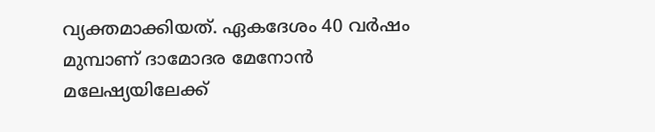വ്യക്തമാക്കിയത്. ഏകദേശം 40 വർഷം മുമ്പാണ് ദാമോദര മേനോൻ മലേഷ്യയിലേക്ക്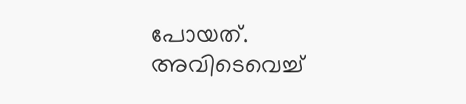പോയത്. അവിടെവെച്ച്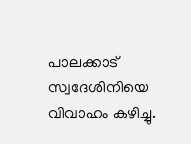പാലക്കാട് സ്വദേശിനിയെ വിവാഹം കഴിച്ചു.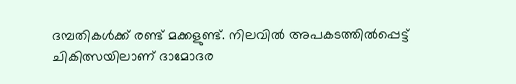ദമ്പതികൾക്ക് രണ്ട് മക്കളുണ്ട്. നിലവിൽ അപകടത്തിൽപ്പെട്ട് ചികിത്സയിലാണ് ദാമോദര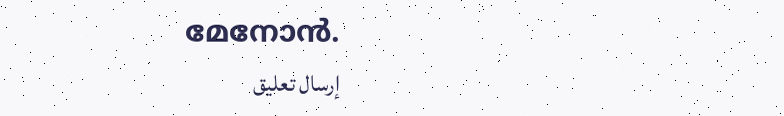മേനോൻ.
إرسال تعليق